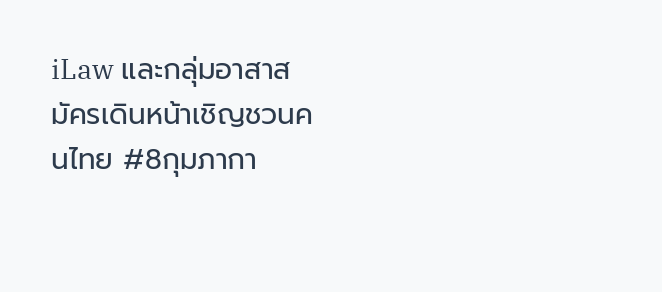iLaw และกลุ่มอาสาสมัครเดินหน้าเชิญชวนคนไทย #8กุมภากา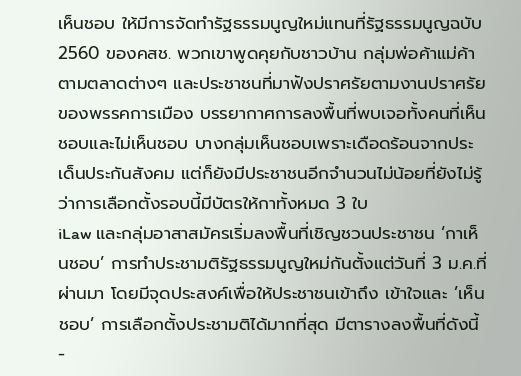เห็นชอบ ให้มีการจัดทำรัฐธรรมนูญใหม่แทนที่รัฐธรรมนูญฉบับ 2560 ของคสช. พวกเขาพูดคุยกับชาวบ้าน กลุ่มพ่อค้าแม่ค้าตามตลาดต่างๆ และประชาชนที่มาฟังปราศรัยตามงานปราศรัยของพรรคการเมือง บรรยากาศการลงพื้นที่พบเจอทั้งคนที่เห็นชอบและไม่เห็นชอบ บางกลุ่มเห็นชอบเพราะเดือดร้อนจากประเด็นประกันสังคม แต่ก็ยังมีประชาชนอีกจำนวนไม่น้อยที่ยังไม่รู้ว่าการเลือกตั้งรอบนี้มีบัตรให้กาทั้งหมด 3 ใบ
iLaw และกลุ่มอาสาสมัครเริ่มลงพื้นที่เชิญชวนประชาชน ‘กาเห็นชอบ’ การทำประชามติรัฐธรรมนูญใหม่กันตั้งแต่วันที่ 3 ม.ค.ที่ผ่านมา โดยมีจุดประสงค์เพื่อให้ประชาชนเข้าถึง เข้าใจและ ’เห็นชอบ’ การเลือกตั้งประชามติได้มากที่สุด มีตารางลงพื้นที่ดังนี้
-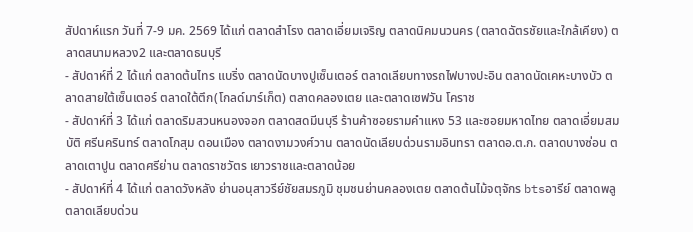สัปดาห์แรก วันที่ 7-9 มค. 2569 ได้แก่ ตลาดสำโรง ตลาดเอี่ยมเจริญ ตลาดนิคมนวนคร (ตลาดฉัตรชัยและใกล้เคียง) ตลาดสนามหลวง2 และตลาดธนบุรี
- สัปดาห์ที่ 2 ได้แก่ ตลาดต้นไทร แบริ่ง ตลาดนัดบางปูเซ็นเตอร์ ตลาดเลียบทางรถไฟบางปะอิน ตลาดนัดเคหะบางบัว ตลาดสายใต้เซ็นเตอร์ ตลาดใต้ตึก(โกลด์มาร์เก็ต) ตลาดคลองเตย และตลาดเซฟวัน โคราช
- สัปดาห์ที่ 3 ได้แก่ ตลาดริมสวนหนองจอก ตลาดสดมีนบุรี ร้านค้าซอยรามคำแหง 53 และซอยมหาดไทย ตลาดเอี่ยมสมบัติ ศรีนครินทร์ ตลาดโกสุม ดอนเมือง ตลาดงามวงศ์วาน ตลาดนัดเลียบด่วนรามอินทรา ตลาดอ.ต.ก. ตลาดบางซ่อน ตลาดเตาปูน ตลาดศรีย่าน ตลาดราชวัตร เยาวราชและตลาดน้อย
- สัปดาห์ที่ 4 ได้แก่ ตลาดวังหลัง ย่านอนุสาวรีย์ชัยสมรภูมิ ชุมชนย่านคลองเตย ตลาดต้นไม้จตุจักร btsอารีย์ ตลาดพลู ตลาดเลียบด่วน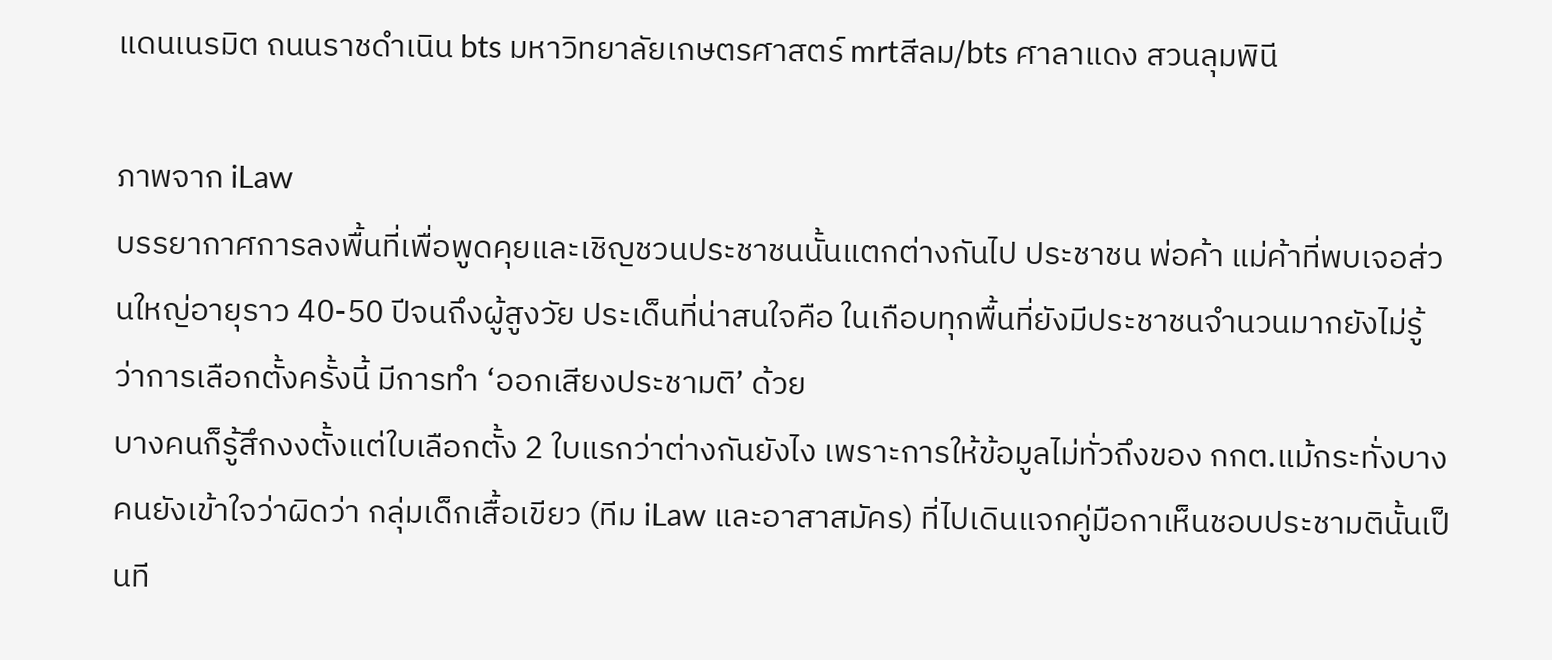แดนเนรมิต ถนนราชดำเนิน bts มหาวิทยาลัยเกษตรศาสตร์ mrtสีลม/bts ศาลาแดง สวนลุมพินี

ภาพจาก iLaw
บรรยากาศการลงพื้นที่เพื่อพูดคุยและเชิญชวนประชาชนนั้นแตกต่างกันไป ประชาชน พ่อค้า แม่ค้าที่พบเจอส่วนใหญ่อายุราว 40-50 ปีจนถึงผู้สูงวัย ประเด็นที่น่าสนใจคือ ในเกือบทุกพื้นที่ยังมีประชาชนจำนวนมากยังไม่รู้ว่าการเลือกตั้งครั้งนี้ มีการทำ ‘ออกเสียงประชามติ’ ด้วย
บางคนก็รู้สึกงงตั้งแต่ใบเลือกตั้ง 2 ใบแรกว่าต่างกันยังไง เพราะการให้ข้อมูลไม่ทั่วถึงของ กกต.แม้กระทั่งบางคนยังเข้าใจว่าผิดว่า กลุ่มเด็กเสื้อเขียว (ทีม iLaw และอาสาสมัคร) ที่ไปเดินแจกคู่มือกาเห็นชอบประชามตินั้นเป็นที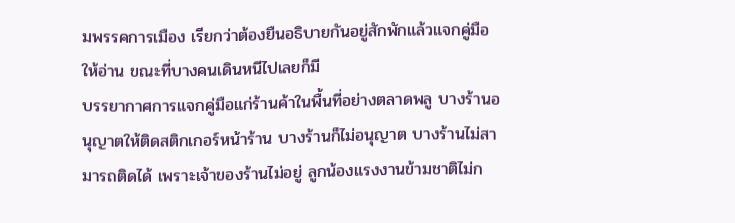มพรรคการเมือง เรียกว่าต้องยืนอธิบายกันอยู่สักพักแล้วแจกคู่มือให้อ่าน ขณะที่บางคนเดินหนีไปเลยก็มี
บรรยากาศการแจกคู่มือแก่ร้านค้าในพื้นที่อย่างตลาดพลู บางร้านอนุญาตให้ติดสติกเกอร์หน้าร้าน บางร้านก็ไม่อนุญาต บางร้านไม่สามารถติดได้ เพราะเจ้าของร้านไม่อยู่ ลูกน้องแรงงานข้ามชาติไม่ก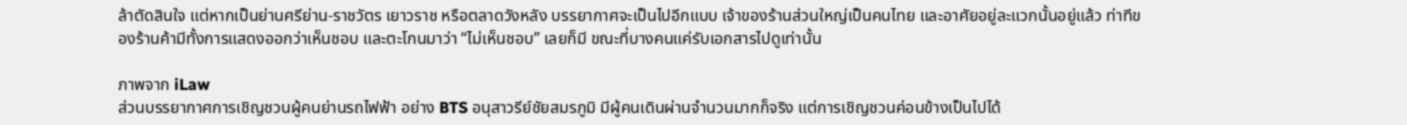ล้าตัดสินใจ แต่หากเป็นย่านศรีย่าน-ราชวัตร เยาวราช หรือตลาดวังหลัง บรรยากาศจะเป็นไปอีกแบบ เจ้าของร้านส่วนใหญ่เป็นคนไทย และอาศัยอยู่ละแวกนั้นอยู่แล้ว ท่าทีของร้านค้ามีทั้งการแสดงออกว่าเห็นชอบ และตะโกนมาว่า “ไม่เห็นชอบ” เลยก็มี ขณะที่บางคนแค่รับเอกสารไปดูเท่านั้น

ภาพจาก iLaw
ส่วนบรรยากาศการเชิญชวนผู้คนย่านรถไฟฟ้า อย่าง BTS อนุสาวรีย์ชัยสมรภูมิ มีผู้คนเดินผ่านจำนวนมากก็จริง แต่การเชิญชวนค่อนข้างเป็นไปได้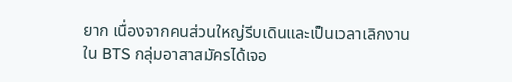ยาก เนื่องจากคนส่วนใหญ่รีบเดินและเป็นเวลาเลิกงาน ใน BTS กลุ่มอาสาสมัครได้เจอ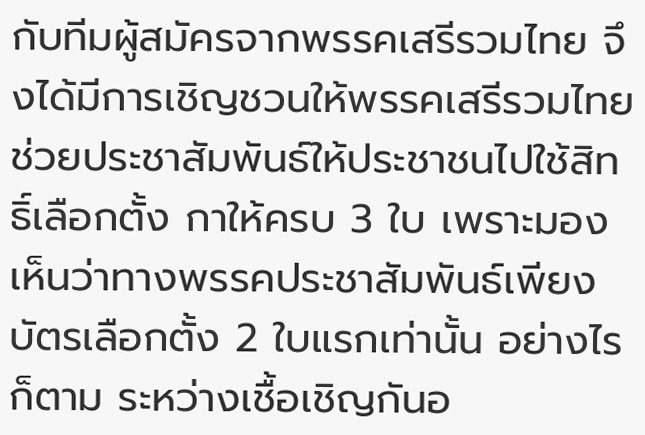กับทีมผู้สมัครจากพรรคเสรีรวมไทย จึงได้มีการเชิญชวนให้พรรคเสรีรวมไทยช่วยประชาสัมพันธ์ให้ประชาชนไปใช้สิทธิ์เลือกตั้ง กาให้ครบ 3 ใบ เพราะมองเห็นว่าทางพรรคประชาสัมพันธ์เพียงบัตรเลือกตั้ง 2 ใบแรกเท่านั้น อย่างไรก็ตาม ระหว่างเชื้อเชิญกันอ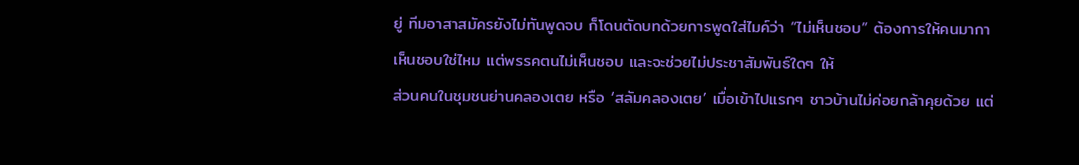ยู่ ทีมอาสาสมัครยังไม่ทันพูดจบ ก็โดนตัดบทด้วยการพูดใส่ไมค์ว่า “ไม่เห็นชอบ” ต้องการให้คนมากาเห็นชอบใช่ไหม แต่พรรคตนไม่เห็นชอบ และจะช่วยไม่ประชาสัมพันธ์ใดๆ ให้
ส่วนคนในชุมชนย่านคลองเตย หรือ ‘สลัมคลองเตย’ เมื่อเข้าไปแรกๆ ชาวบ้านไม่ค่อยกล้าคุยด้วย แต่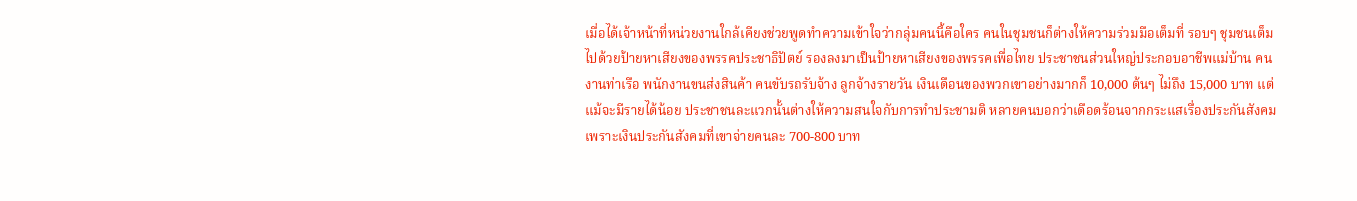เมื่อได้เจ้าหน้าที่หน่วยงานใกล้เคียงช่วยพูดทำความเข้าใจว่ากลุ่มคนนี้คือใคร คนในชุมชนก็ต่างให้ความร่วมมือเต็มที่ รอบๆ ชุมชนเต็มไปด้วยป้ายหาเสียงของพรรคประชาธิปัตย์ รองลงมาเป็นป้ายหาเสียงของพรรคเพื่อไทย ประชาชนส่วนใหญ่ประกอบอาชีพแม่บ้าน คนงานท่าเรือ พนักงานขนส่งสินค้า คนขับรถรับจ้าง ลูกจ้างรายวัน เงินเดือนของพวกเขาอย่างมากก็ 10,000 ต้นๆ ไม่ถึง 15,000 บาท แต่แม้จะมีรายได้น้อย ประชาชนละแวกนั้นต่างให้ความสนใจกับการทำประชามติ หลายคนบอกว่าเดือดร้อนจากกระแสเรื่องประกันสังคม เพราะเงินประกันสังคมที่เขาจ่ายคนละ 700-800 บาท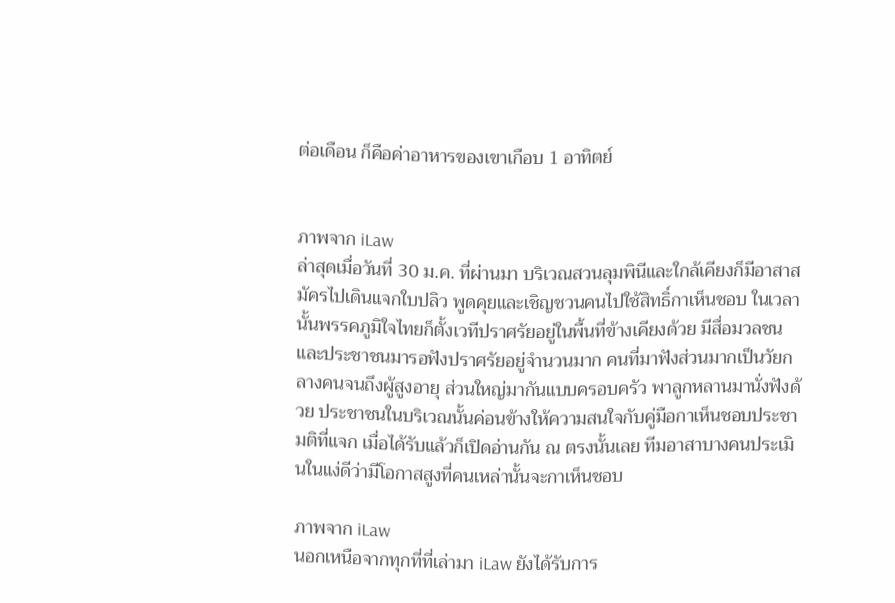ต่อเดือน ก็คือค่าอาหารของเขาเกือบ 1 อาทิตย์


ภาพจาก iLaw
ล่าสุดเมื่อวันที่ 30 ม.ค. ที่ผ่านมา บริเวณสวนลุมพินีและใกล้เคียงก็มีอาสาสมัครไปเดินแจกใบปลิว พูดคุยและเชิญชวนคนไปใช้สิทธิ์กาเห็นชอบ ในเวลานั้นพรรคภูมิใจไทยก็ตั้งเวทีปราศรัยอยู่ในพื้นที่ข้างเคียงด้วย มีสื่อมวลชนและประชาชนมารอฟังปราศรัยอยู่จำนวนมาก คนที่มาฟังส่วนมากเป็นวัยกลางคนจนถึงผู้สูงอายุ ส่วนใหญ่มากันแบบครอบครัว พาลูกหลานมานั่งฟังด้วย ประชาชนในบริเวณนั้นค่อนข้างให้ความสนใจกับคู่มือกาเห็นชอบประชามติที่แจก เมื่อได้รับแล้วก็เปิดอ่านกัน ณ ตรงนั้นเลย ทีมอาสาบางคนประเมินในแง่ดีว่ามีโอกาสสูงที่คนเหล่านั้นจะกาเห็นชอบ

ภาพจาก iLaw
นอกเหนือจากทุกที่ที่เล่ามา iLaw ยังได้รับการ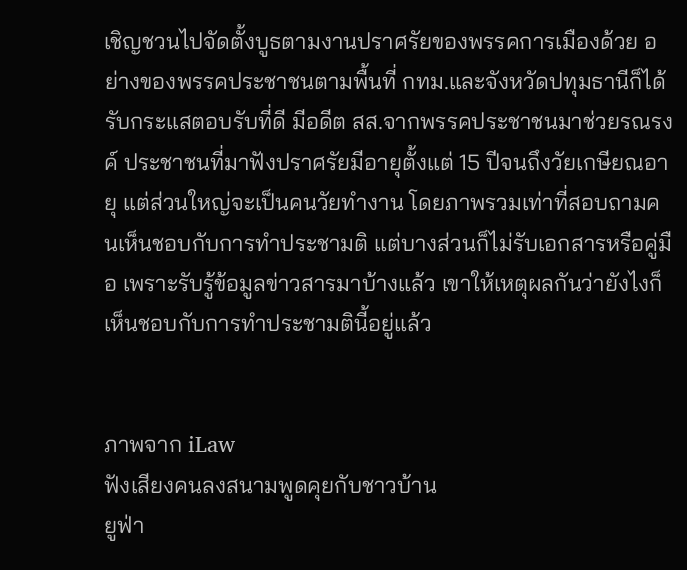เชิญชวนไปจัดตั้งบูธตามงานปราศรัยของพรรคการเมืองด้วย อย่างของพรรคประชาชนตามพื้นที่ กทม.และจังหวัดปทุมธานีก็ได้รับกระแสตอบรับที่ดี มีอดีต สส.จากพรรคประชาชนมาช่วยรณรงค์ ประชาชนที่มาฟังปราศรัยมีอายุตั้งแต่ 15 ปีจนถึงวัยเกษียณอายุ แต่ส่วนใหญ่จะเป็นคนวัยทำงาน โดยภาพรวมเท่าที่สอบถามคนเห็นชอบกับการทำประชามติ แต่บางส่วนก็ไม่รับเอกสารหรือคู่มือ เพราะรับรู้ข้อมูลข่าวสารมาบ้างแล้ว เขาให้เหตุผลกันว่ายังไงก็เห็นชอบกับการทำประชามตินี้อยู่แล้ว


ภาพจาก iLaw
ฟังเสียงคนลงสนามพูดคุยกับชาวบ้าน
ยูฟ่า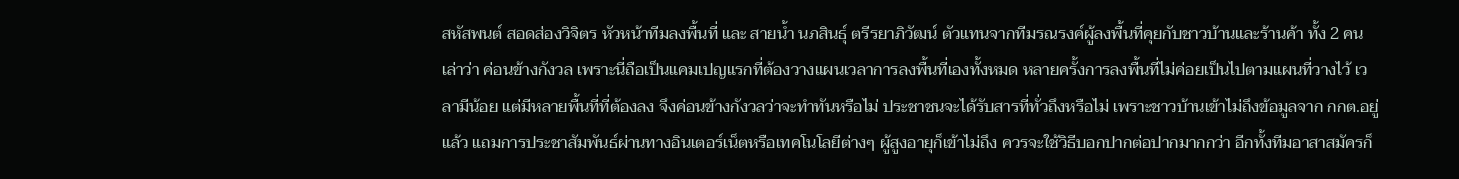สหัสพนต์ สอดส่องวิจิตร หัวหน้าทีมลงพื้นที่ และ สายน้ำ นภสินธุ์ ตรีรยาภิวัฒน์ ตัวแทนจากทีมรณรงค์ผู้ลงพื้นที่คุยกับชาวบ้านและร้านค้า ทั้ง 2 คนเล่าว่า ค่อนข้างกังวล เพราะนี่ถือเป็นแคมเปญแรกที่ต้องวางแผนเวลาการลงพื้นที่เองทั้งหมด หลายครั้งการลงพื้นที่ไม่ค่อยเป็นไปตามแผนที่วางไว้ เวลามีน้อย แต่มีหลายพื้นที่ที่ต้องลง จึงค่อนข้างกังวลว่าจะทำทันหรือไม่ ประชาชนจะได้รับสารที่ทั่วถึงหรือไม่ เพราะชาวบ้านเข้าไม่ถึงข้อมูลจาก กกต.อยู่แล้ว แถมการประชาสัมพันธ์ผ่านทางอินเตอร์เน็ตหรือเทคโนโลยีต่างๆ ผู้สูงอายุก็เข้าไม่ถึง ควรจะใช้วิธีบอกปากต่อปากมากกว่า อีกทั้งทีมอาสาสมัครก็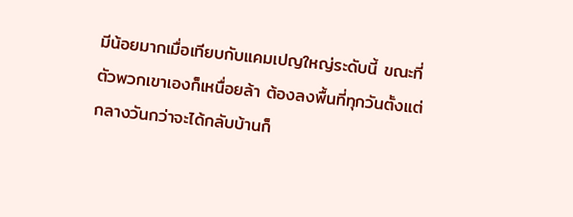มีน้อยมากเมื่อเทียบกับแคมเปญใหญ่ระดับนี้ ขณะที่ตัวพวกเขาเองก็เหนื่อยล้า ต้องลงพื้นที่ทุกวันตั้งแต่กลางวันกว่าจะได้กลับบ้านก็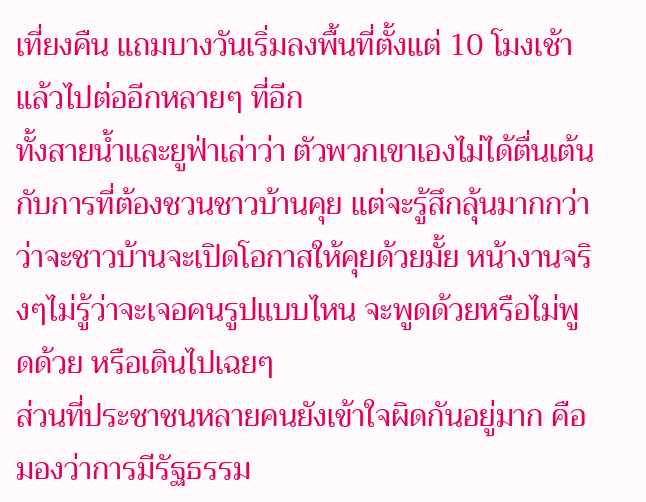เที่ยงคืน แถมบางวันเริ่มลงพื้นที่ตั้งแต่ 10 โมงเช้าแล้วไปต่ออีกหลายๆ ที่อีก
ทั้งสายน้ำและยูฟ่าเล่าว่า ตัวพวกเขาเองไม่ได้ตื่นเต้นกับการที่ต้องชวนชาวบ้านคุย แต่จะรู้สึกลุ้นมากกว่าว่าจะชาวบ้านจะเปิดโอกาสให้คุยด้วยมั้ย หน้างานจริงๆไม่รู้ว่าจะเจอคนรูปแบบไหน จะพูดด้วยหรือไม่พูดด้วย หรือเดินไปเฉยๆ
ส่วนที่ประชาชนหลายคนยังเข้าใจผิดกันอยู่มาก คือ มองว่าการมีรัฐธรรม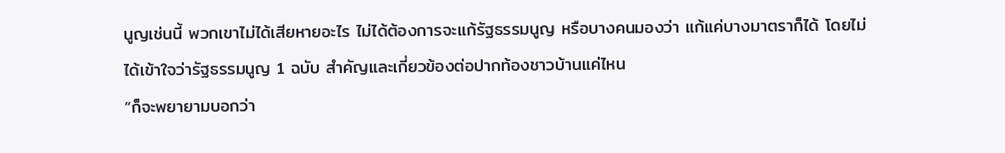นูญเช่นนี้ พวกเขาไม่ได้เสียหายอะไร ไม่ได้ต้องการจะแก้รัฐธรรมนูญ หรือบางคนมองว่า แก้แค่บางมาตราก็ได้ โดยไม่ได้เข้าใจว่ารัฐธรรมนูญ 1 ฉบับ สำคัญและเกี่ยวข้องต่อปากท้องชาวบ้านแค่ไหน
“ก็จะพยายามบอกว่า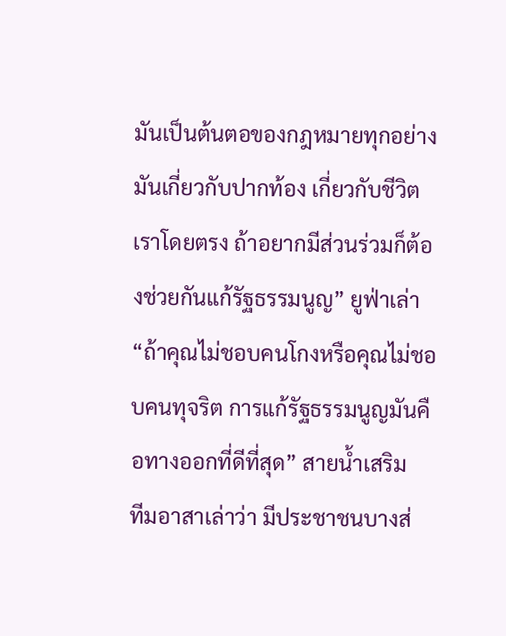มันเป็นต้นตอของกฎหมายทุกอย่าง มันเกี่ยวกับปากท้อง เกี่ยวกับชีวิตเราโดยตรง ถ้าอยากมีส่วนร่วมก็ต้องช่วยกันแก้รัฐธรรมนูญ” ยูฟ่าเล่า
“ถ้าคุณไม่ชอบคนโกงหรือคุณไม่ชอบคนทุจริต การแก้รัฐธรรมนูญมันคือทางออกที่ดีที่สุด” สายน้ำเสริม
ทีมอาสาเล่าว่า มีประชาชนบางส่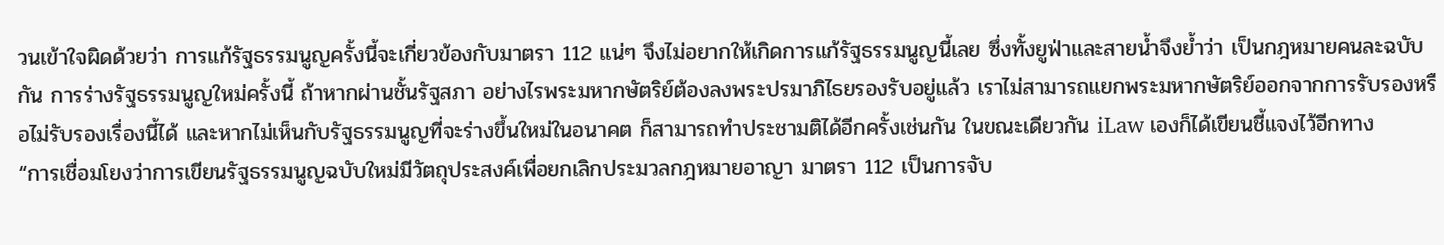วนเข้าใจผิดด้วยว่า การแก้รัฐธรรมนูญครั้งนี้จะเกี่ยวข้องกับมาตรา 112 แน่ๆ จึงไม่อยากให้เกิดการแก้รัฐธรรมนูญนี้เลย ซึ่งทั้งยูฟ่าและสายน้ำจึงย้ำว่า เป็นกฎหมายคนละฉบับกัน การร่างรัฐธรรมนูญใหม่ครั้งนี้ ถ้าหากผ่านชั้นรัฐสภา อย่างไรพระมหากษัตริย์ต้องลงพระปรมาภิไธยรองรับอยู่แล้ว เราไม่สามารถแยกพระมหากษัตริย์ออกจากการรับรองหรือไม่รับรองเรื่องนี้ได้ และหากไม่เห็นกับรัฐธรรมนูญที่จะร่างขึ้นใหม่ในอนาคต ก็สามารถทำประชามติได้อีกครั้งเช่นกัน ในขณะเดียวกัน iLaw เองก็ได้เขียนชี้แจงไว้อีกทาง
“การเชื่อมโยงว่าการเขียนรัฐธรรมนูญฉบับใหม่มีวัตถุประสงค์เพื่อยกเลิกประมวลกฎหมายอาญา มาตรา 112 เป็นการจับ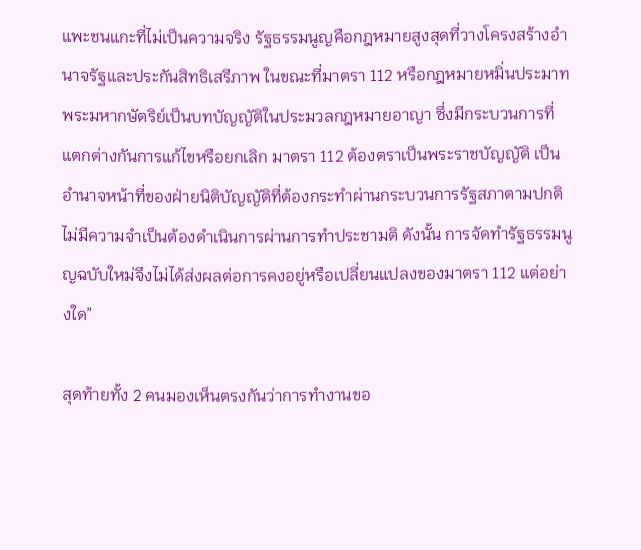แพะชนแกะที่ไม่เป็นความจริง รัฐธรรมนูญคือกฎหมายสูงสุดที่วางโครงสร้างอำนาจรัฐและประกันสิทธิเสรีภาพ ในขณะที่มาตรา 112 หรือกฎหมายหมิ่นประมาทพระมหากษัตริย์เป็นบทบัญญัติในประมวลกฎหมายอาญา ซึ่งมีกระบวนการที่แตกต่างกันการแก้ไขหรือยกเลิก มาตรา 112 ต้องตราเป็นพระราชบัญญัติ เป็นอำนาจหน้าที่ของฝ่ายนิติบัญญัติที่ต้องกระทำผ่านกระบวนการรัฐสภาตามปกติ ไม่มีความจำเป็นต้องดำเนินการผ่านการทำประชามติ ดังนั้น การจัดทำรัฐธรรมนูญฉบับใหม่จึงไม่ได้ส่งผลต่อการคงอยู่หรือเปลี่ยนแปลงของมาตรา 112 แต่อย่างใด”

สุดท้ายทั้ง 2 คนมองเห็นตรงกันว่าการทำงานขอ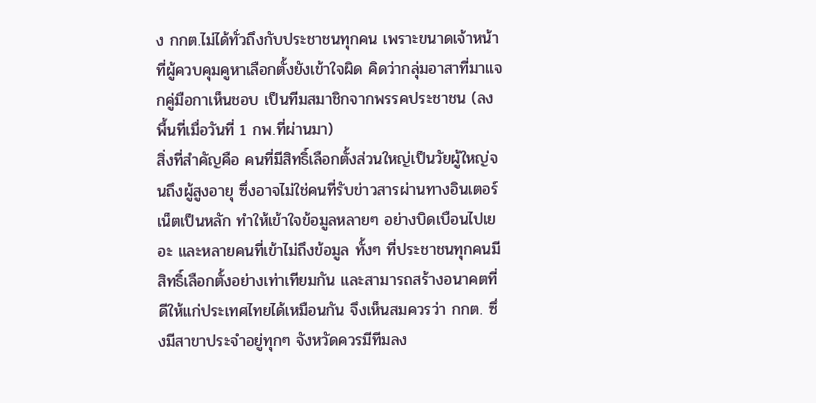ง กกต.ไม่ได้ทั่วถึงกับประชาชนทุกคน เพราะขนาดเจ้าหน้าที่ผู้ควบคุมคูหาเลือกตั้งยังเข้าใจผิด คิดว่ากลุ่มอาสาที่มาแจกคู่มือกาเห็นชอบ เป็นทีมสมาชิกจากพรรคประชาชน (ลงพื้นที่เมื่อวันที่ 1 กพ.ที่ผ่านมา)
สิ่งที่สำคัญคือ คนที่มีสิทธิ์เลือกตั้งส่วนใหญ่เป็นวัยผู้ใหญ่จนถึงผู้สูงอายุ ซึ่งอาจไม่ใช่คนที่รับข่าวสารผ่านทางอินเตอร์เน็ตเป็นหลัก ทำให้เข้าใจข้อมูลหลายๆ อย่างบิดเบือนไปเยอะ และหลายคนที่เข้าไม่ถึงข้อมูล ทั้งๆ ที่ประชาชนทุกคนมีสิทธิ์เลือกตั้งอย่างเท่าเทียมกัน และสามารถสร้างอนาคตที่ดีให้แก่ประเทศไทยได้เหมือนกัน จึงเห็นสมควรว่า กกต. ซึ่งมีสาขาประจำอยู่ทุกๆ จังหวัดควรมีทีมลง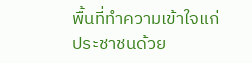พื้นที่ทำความเข้าใจแก่ประชาชนด้วย